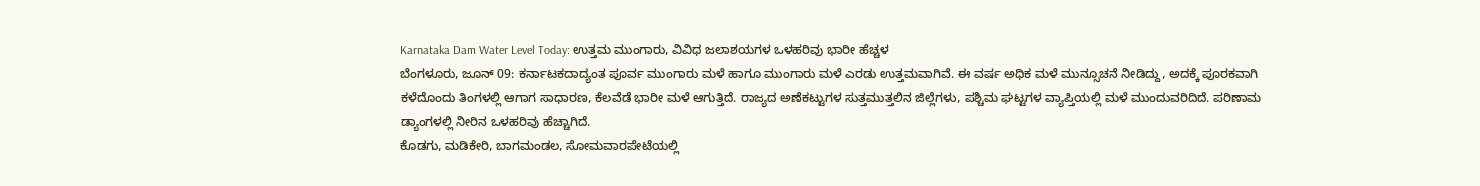Karnataka Dam Water Level Today: ಉತ್ತಮ ಮುಂಗಾರು, ವಿವಿಧ ಜಲಾಶಯಗಳ ಒಳಹರಿವು ಭಾರೀ ಹೆಚ್ಚಳ
ಬೆಂಗಳೂರು, ಜೂನ್ 09: ಕರ್ನಾಟಕದಾದ್ಯಂತ ಪೂರ್ವ ಮುಂಗಾರು ಮಳೆ ಹಾಗೂ ಮುಂಗಾರು ಮಳೆ ಎರಡು ಉತ್ತಮವಾಗಿವೆ. ಈ ವರ್ಷ ಅಧಿಕ ಮಳೆ ಮುನ್ಸೂಚನೆ ನೀಡಿದ್ದು, ಅದಕ್ಕೆ ಪೂರಕವಾಗಿ ಕಳೆದೊಂದು ತಿಂಗಳಲ್ಲಿ ಆಗಾಗ ಸಾಧಾರಣ, ಕೆಲವೆಡೆ ಭಾರೀ ಮಳೆ ಆಗುತ್ತಿದೆ. ರಾಜ್ಯದ ಅಣೆಕಟ್ಟುಗಳ ಸುತ್ತಮುತ್ತಲಿನ ಜಿಲ್ಲೆಗಳು, ಪಶ್ಚಿಮ ಘಟ್ಟಗಳ ವ್ಯಾಪ್ತಿಯಲ್ಲಿ ಮಳೆ ಮುಂದುವರಿದಿದೆ. ಪರಿಣಾಮ ಡ್ಯಾಂಗಳಲ್ಲಿ ನೀರಿನ ಒಳಹರಿವು ಹೆಚ್ಚಾಗಿದೆ.
ಕೊಡಗು, ಮಡಿಕೇರಿ, ಬಾಗಮಂಡಲ, ಸೋಮವಾರಪೇಟೆಯಲ್ಲಿ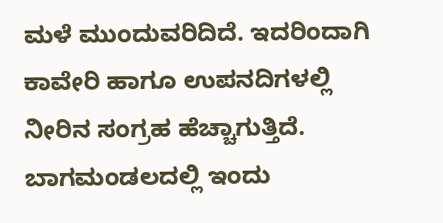ಮಳೆ ಮುಂದುವರಿದಿದೆ. ಇದರಿಂದಾಗಿ ಕಾವೇರಿ ಹಾಗೂ ಉಪನದಿಗಳಲ್ಲಿ ನೀರಿನ ಸಂಗ್ರಹ ಹೆಚ್ಚಾಗುತ್ತಿದೆ. ಬಾಗಮಂಡಲದಲ್ಲಿ ಇಂದು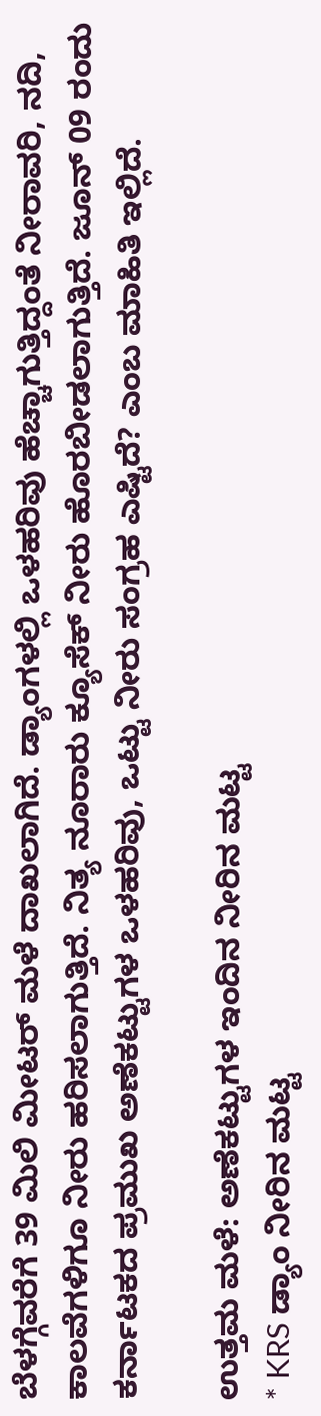ಬೆಳಗ್ಗೆವರೆಗೆ 39 ಮಿಲಿ ಮೀಟರ್ ಮಳೆ ದಾಖಲಾಗಿದೆ. ಡ್ಯಾಂಗಳಲ್ಲಿ ಒಳಹರಿವು ಹೆಚ್ಚಾಗುತ್ತಿದ್ದಂತೆ ನೀರಾವರಿ, ನದಿ, ಕಾಲವೆಗಳಿಗೂ ನೀರು ಹರಿಸಲಾಗುತ್ತಿದೆ. ನಿತ್ಯ ನೂರಾರು ಕ್ಯೂಸೆಕ್ ನೀರು ಹೊರಬೀಡಲಾಗುತ್ತಿದೆ. ಜೂನ್ 09 ರಂದು ಕರ್ನಾಟಕದ ಪ್ರಮುಖ ಅಣೆಕಟ್ಟುಗಳ ಒಳಹರಿವು, ಒಟ್ಟು ನೀರು ಸಂಗ್ರಹ ಎಷ್ಟಿದೆ? ಎಂಬ ಮಾಹಿತಿ ಇಲ್ಲಿದೆ.

ಉತ್ತಮ ಮಳೆ: ಅಣೆಕಟ್ಟುಗಳ ಇಂದಿನ ನೀರಿನ ಮಟ್ಟ
* KRS ಡ್ಯಾಂ ನೀರಿನ ಮಟ್ಟ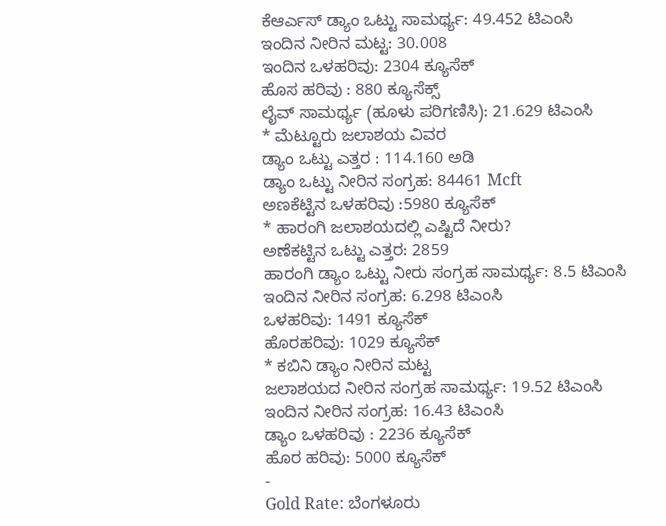ಕೆಆರ್ಎಸ್ ಡ್ಯಾಂ ಒಟ್ಟು ಸಾಮರ್ಥ್ಯ: 49.452 ಟಿಎಂಸಿ
ಇಂದಿನ ನೀರಿನ ಮಟ್ಟ: 30.008
ಇಂದಿನ ಒಳಹರಿವು: 2304 ಕ್ಯೂಸೆಕ್
ಹೊಸ ಹರಿವು : 880 ಕ್ಯೂಸೆಕ್ಸ್
ಲೈವ್ ಸಾಮರ್ಥ್ಯ (ಹೂಳು ಪರಿಗಣಿಸಿ): 21.629 ಟಿಎಂಸಿ
* ಮೆಟ್ಟೂರು ಜಲಾಶಯ ವಿವರ
ಡ್ಯಾಂ ಒಟ್ಟು ಎತ್ತರ : 114.160 ಅಡಿ
ಡ್ಯಾಂ ಒಟ್ಟು ನೀರಿನ ಸಂಗ್ರಹ: 84461 Mcft
ಅಣಕೆಟ್ಟಿನ ಒಳಹರಿವು :5980 ಕ್ಯೂಸೆಕ್
* ಹಾರಂಗಿ ಜಲಾಶಯದಲ್ಲಿ ಎಷ್ಟಿದೆ ನೀರು?
ಅಣೆಕಟ್ಟಿನ ಒಟ್ಟು ಎತ್ತರ: 2859
ಹಾರಂಗಿ ಡ್ಯಾಂ ಒಟ್ಟು ನೀರು ಸಂಗ್ರಹ ಸಾಮರ್ಥ್ಯ: 8.5 ಟಿಎಂಸಿ
ಇಂದಿನ ನೀರಿನ ಸಂಗ್ರಹ: 6.298 ಟಿಎಂಸಿ
ಒಳಹರಿವು: 1491 ಕ್ಯೂಸೆಕ್
ಹೊರಹರಿವು: 1029 ಕ್ಯೂಸೆಕ್
* ಕಬಿನಿ ಡ್ಯಾಂ ನೀರಿನ ಮಟ್ಟ
ಜಲಾಶಯದ ನೀರಿನ ಸಂಗ್ರಹ ಸಾಮರ್ಥ್ಯ: 19.52 ಟಿಎಂಸಿ
ಇಂದಿನ ನೀರಿನ ಸಂಗ್ರಹ: 16.43 ಟಿಎಂಸಿ
ಡ್ಯಾಂ ಒಳಹರಿವು : 2236 ಕ್ಯೂಸೆಕ್
ಹೊರ ಹರಿವು: 5000 ಕ್ಯೂಸೆಕ್
-
Gold Rate: ಬೆಂಗಳೂರು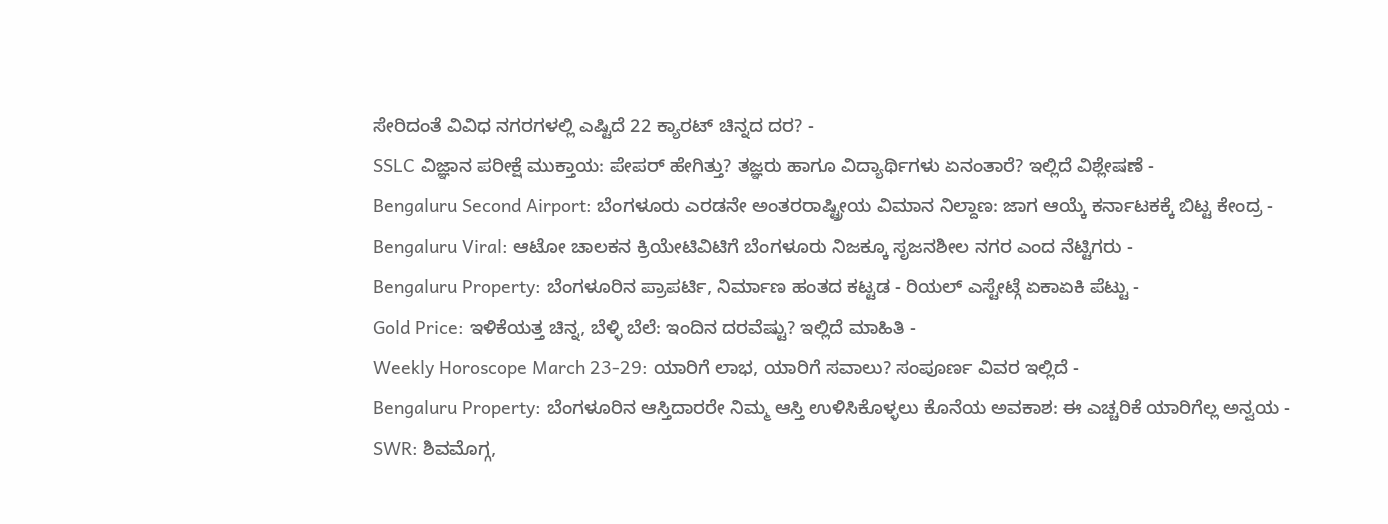ಸೇರಿದಂತೆ ವಿವಿಧ ನಗರಗಳಲ್ಲಿ ಎಷ್ಟಿದೆ 22 ಕ್ಯಾರಟ್ ಚಿನ್ನದ ದರ? -
SSLC ವಿಜ್ಞಾನ ಪರೀಕ್ಷೆ ಮುಕ್ತಾಯ: ಪೇಪರ್ ಹೇಗಿತ್ತು? ತಜ್ಞರು ಹಾಗೂ ವಿದ್ಯಾರ್ಥಿಗಳು ಏನಂತಾರೆ? ಇಲ್ಲಿದೆ ವಿಶ್ಲೇಷಣೆ -
Bengaluru Second Airport: ಬೆಂಗಳೂರು ಎರಡನೇ ಅಂತರರಾಷ್ಟ್ರೀಯ ವಿಮಾನ ನಿಲ್ದಾಣ: ಜಾಗ ಆಯ್ಕೆ ಕರ್ನಾಟಕಕ್ಕೆ ಬಿಟ್ಟ ಕೇಂದ್ರ -
Bengaluru Viral: ಆಟೋ ಚಾಲಕನ ಕ್ರಿಯೇಟಿವಿಟಿಗೆ ಬೆಂಗಳೂರು ನಿಜಕ್ಕೂ ಸೃಜನಶೀಲ ನಗರ ಎಂದ ನೆಟ್ಟಿಗರು -
Bengaluru Property: ಬೆಂಗಳೂರಿನ ಪ್ರಾಪರ್ಟಿ, ನಿರ್ಮಾಣ ಹಂತದ ಕಟ್ಟಡ - ರಿಯಲ್ ಎಸ್ಟೇಟ್ಗೆ ಏಕಾಏಕಿ ಪೆಟ್ಟು -
Gold Price: ಇಳಿಕೆಯತ್ತ ಚಿನ್ನ, ಬೆಳ್ಳಿ ಬೆಲೆ: ಇಂದಿನ ದರವೆಷ್ಟು? ಇಲ್ಲಿದೆ ಮಾಹಿತಿ -
Weekly Horoscope March 23-29: ಯಾರಿಗೆ ಲಾಭ, ಯಾರಿಗೆ ಸವಾಲು? ಸಂಪೂರ್ಣ ವಿವರ ಇಲ್ಲಿದೆ -
Bengaluru Property: ಬೆಂಗಳೂರಿನ ಆಸ್ತಿದಾರರೇ ನಿಮ್ಮ ಆಸ್ತಿ ಉಳಿಸಿಕೊಳ್ಳಲು ಕೊನೆಯ ಅವಕಾಶ: ಈ ಎಚ್ಚರಿಕೆ ಯಾರಿಗೆಲ್ಲ ಅನ್ವಯ -
SWR: ಶಿವಮೊಗ್ಗ,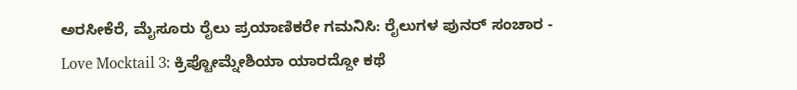ಅರಸೀಕೆರೆ, ಮೈಸೂರು ರೈಲು ಪ್ರಯಾಣಿಕರೇ ಗಮನಿಸಿ: ರೈಲುಗಳ ಪುನರ್ ಸಂಚಾರ -
Love Mocktail 3: ಕ್ರಿಪ್ಟೋಮ್ನೇಶಿಯಾ ಯಾರದ್ದೋ ಕಥೆ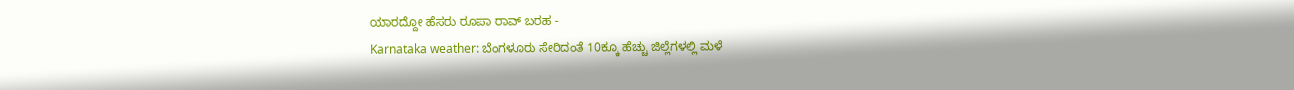ಯಾರದ್ದೋ ಹೆಸರು ರೂಪಾ ರಾವ್ ಬರಹ -
Karnataka weather: ಬೆಂಗಳೂರು ಸೇರಿದಂತೆ 10ಕ್ಕೂ ಹೆಚ್ಚು ಜಿಲ್ಲೆಗಳಲ್ಲಿ ಮಳೆ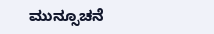ಮುನ್ಸೂಚನೆ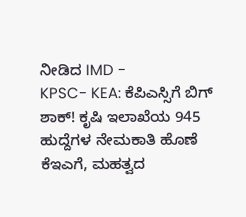ನೀಡಿದ IMD -
KPSC- KEA: ಕೆಪಿಎಸ್ಸಿಗೆ ಬಿಗ್ ಶಾಕ್! ಕೃಷಿ ಇಲಾಖೆಯ 945 ಹುದ್ದೆಗಳ ನೇಮಕಾತಿ ಹೊಣೆ ಕೆಇಎಗೆ, ಮಹತ್ವದ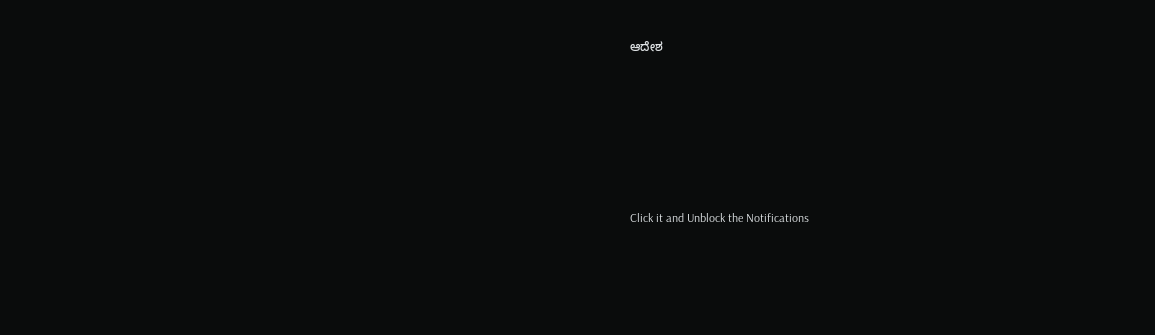ಆದೇಶ












Click it and Unblock the Notifications